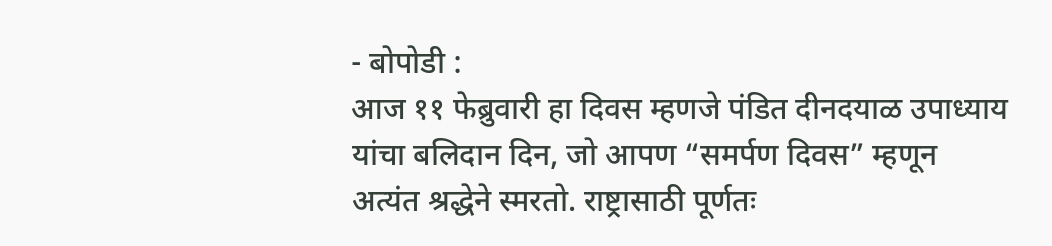- बोपोडी :
आज ११ फेब्रुवारी हा दिवस म्हणजे पंडित दीनदयाळ उपाध्याय यांचा बलिदान दिन, जो आपण “समर्पण दिवस” म्हणून अत्यंत श्रद्धेने स्मरतो. राष्ट्रासाठी पूर्णतः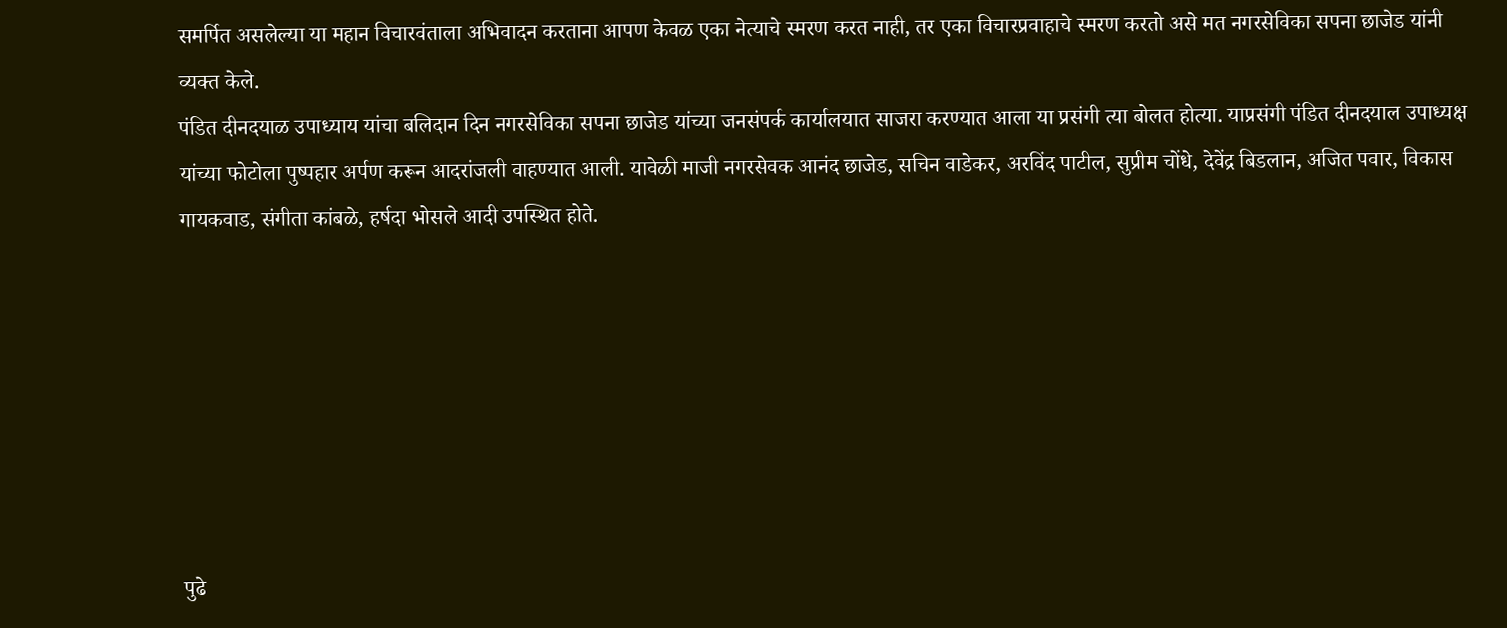समर्पित असलेल्या या महान विचारवंताला अभिवादन करताना आपण केवळ एका नेत्याचे स्मरण करत नाही, तर एका विचारप्रवाहाचे स्मरण करतो असे मत नगरसेविका सपना छाजेड यांनी व्यक्त केले.
पंडित दीनदयाळ उपाध्याय यांचा बलिदान दिन नगरसेविका सपना छाजेड यांच्या जनसंपर्क कार्यालयात साजरा करण्यात आला या प्रसंगी त्या बोलत होत्या. याप्रसंगी पंडित दीनदयाल उपाध्यक्ष यांच्या फोटोला पुष्पहार अर्पण करून आदरांजली वाहण्यात आली. यावेळी माजी नगरसेवक आनंद छाजेड, सचिन वाडेकर, अरविंद पाटील, सुप्रीम चोंधे, देवेंद्र बिडलान, अजित पवार, विकास गायकवाड, संगीता कांबळे, हर्षदा भोसले आदी उपस्थित होते.







पुढे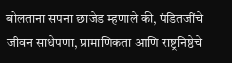बोलताना सपना छाजेड म्हणाले की, पंडितजींचे जीवन साधेपणा, प्रामाणिकता आणि राष्ट्रनिष्ठेचे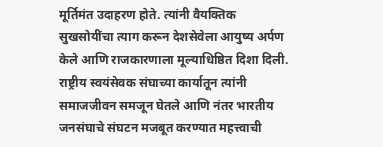मूर्तिमंत उदाहरण होते. त्यांनी वैयक्तिक सुखसोयींचा त्याग करून देशसेवेला आयुष्य अर्पण केले आणि राजकारणाला मूल्याधिष्ठित दिशा दिली.
राष्ट्रीय स्वयंसेवक संघाच्या कार्यातून त्यांनी समाजजीवन समजून घेतले आणि नंतर भारतीय जनसंघाचे संघटन मजबूत करण्यात महत्त्वाची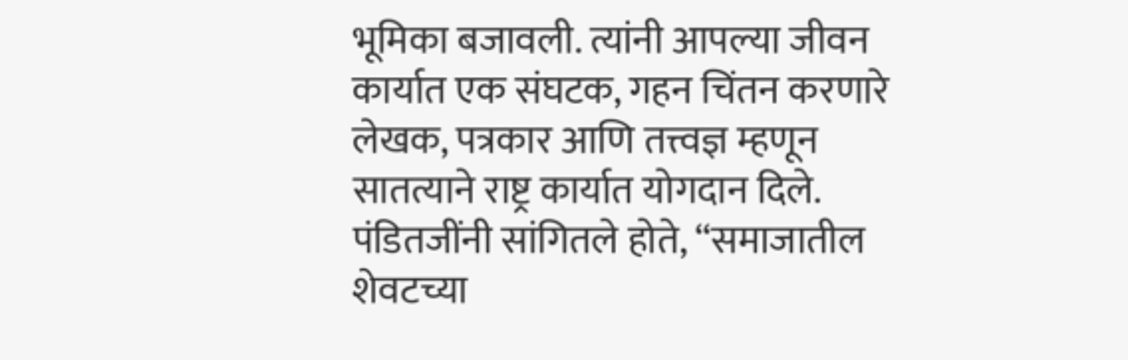भूमिका बजावली. त्यांनी आपल्या जीवन कार्यात एक संघटक, गहन चिंतन करणारे लेखक, पत्रकार आणि तत्त्वज्ञ म्हणून सातत्याने राष्ट्र कार्यात योगदान दिले.
पंडितजींनी सांगितले होते, “समाजातील शेवटच्या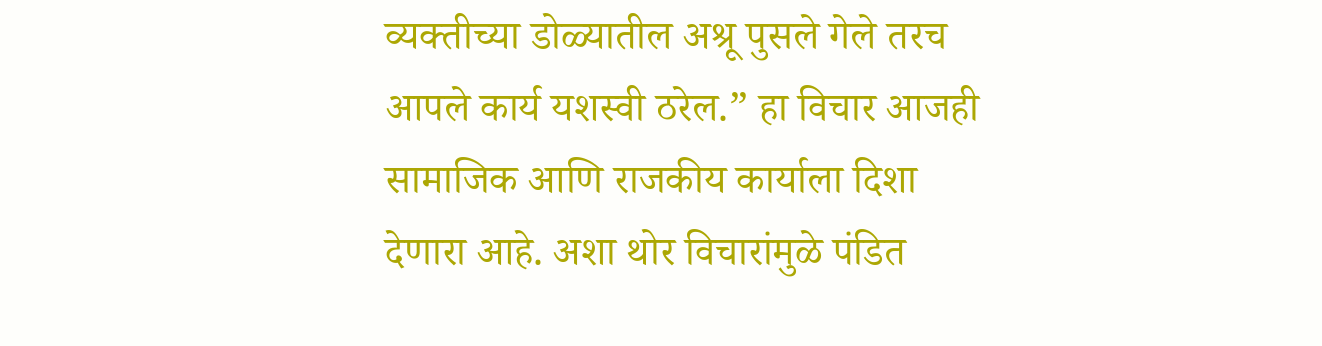व्यक्तीच्या डोळ्यातील अश्रू पुसले गेले तरच आपले कार्य यशस्वी ठरेल.” हा विचार आजही सामाजिक आणि राजकीय कार्याला दिशा देणारा आहे. अशा थोर विचारांमुळे पंडित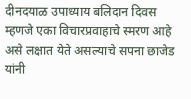दीनदयाळ उपाध्याय बलिदान दिवस म्हणजे एका विचारप्रवाहाचे स्मरण आहे असे लक्षात येते असल्याचे सपना छाजेड यांनी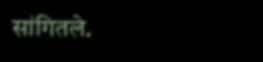सांगितले.